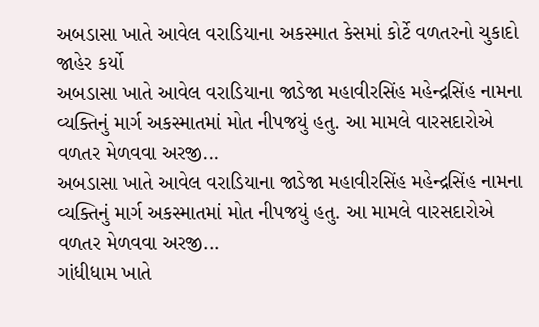અબડાસા ખાતે આવેલ વરાડિયાના અકસ્માત કેસમાં કોર્ટે વળતરનો ચુકાદો જાહેર કર્યો
અબડાસા ખાતે આવેલ વરાડિયાના જાડેજા મહાવીરસિંહ મહેન્દ્રસિંહ નામના વ્યક્તિનું માર્ગ અકસ્માતમાં મોત નીપજયું હતુ. આ મામલે વારસદારોએ વળતર મેળવવા અરજી...
અબડાસા ખાતે આવેલ વરાડિયાના જાડેજા મહાવીરસિંહ મહેન્દ્રસિંહ નામના વ્યક્તિનું માર્ગ અકસ્માતમાં મોત નીપજયું હતુ. આ મામલે વારસદારોએ વળતર મેળવવા અરજી...
ગાંધીધામ ખાતે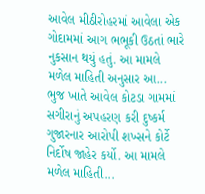આવેલ મીઠીરોહરમાં આવેલા એક ગોદામમાં આગ ભભૂકી ઉઠતાં ભારે નુકસાન થયું હતું. આ મામલે મળેલ માહિતી અનુસાર આ...
ભુજ ખાતે આવેલ કોટડા ગામમાં સગીરાનું અપહરણ કરી દુષ્કર્મ ગુજારનાર આરોપી શખ્સને કોર્ટે નિર્દોષ જાહેર કર્યો. આ મામલે મળેલ માહિતી...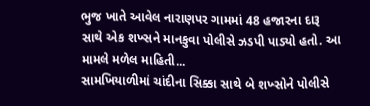ભુજ ખાતે આવેલ નારાણપર ગામમાં 48 હજારના દારૂ સાથે એક શખ્સને માનકુવા પોલીસે ઝડપી પાડ્યો હતો. આ મામલે મળેલ માહિતી...
સામખિયાળીમાં ચાંદીના સિક્કા સાથે બે શખ્સોને પોલીસે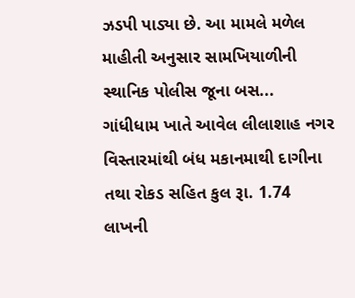ઝડપી પાડ્યા છે. આ મામલે મળેલ માહીતી અનુસાર સામખિયાળીની સ્થાનિક પોલીસ જૂના બસ...
ગાંધીધામ ખાતે આવેલ લીલાશાહ નગર વિસ્તારમાંથી બંધ મકાનમાથી દાગીના તથા રોકડ સહિત કુલ રૂા. 1.74 લાખની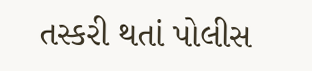તસ્કરી થતાં પોલીસ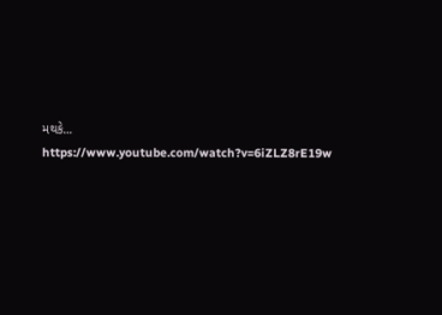મથકે...
https://www.youtube.com/watch?v=6iZLZ8rE19w